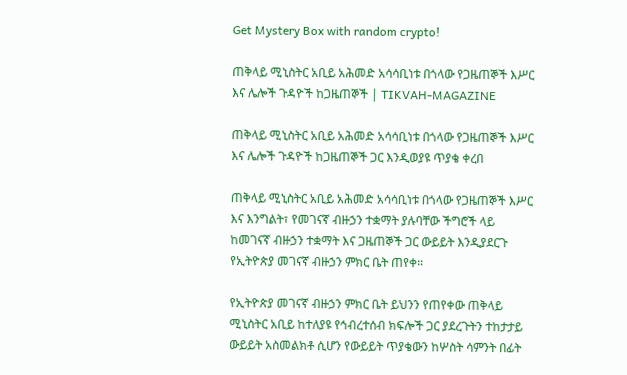Get Mystery Box with random crypto!

ጠቅላይ ሚኒስትር አቢይ አሕመድ አሳሳቢነቱ በጎላው የጋዜጠኞች እሥር እና ሌሎች ጉዳዮች ከጋዜጠኞች | TIKVAH-MAGAZINE

ጠቅላይ ሚኒስትር አቢይ አሕመድ አሳሳቢነቱ በጎላው የጋዜጠኞች እሥር እና ሌሎች ጉዳዮች ከጋዜጠኞች ጋር እንዲወያዩ ጥያቄ ቀረበ

ጠቅላይ ሚኒስትር አቢይ አሕመድ አሳሳቢነቱ በጎላው የጋዜጠኞች እሥር እና እንግልት፣ የመገናኛ ብዙኃን ተቋማት ያሉባቸው ችግሮች ላይ ከመገናኛ ብዙኃን ተቋማት እና ጋዜጠኞች ጋር ውይይት እንዲያደርጉ የኢትዮጵያ መገናኛ ብዙኃን ምክር ቤት ጠየቀ።

የኢትዮጵያ መገናኛ ብዙኃን ምክር ቤት ይህንን የጠየቀው ጠቅላይ ሚኒስትር አቢይ ከተለያዩ የኅብረተሰብ ክፍሎች ጋር ያደረጉትን ተከታታይ ውይይት አስመልክቶ ሲሆን የውይይት ጥያቄውን ከሦስት ሳምንት በፊት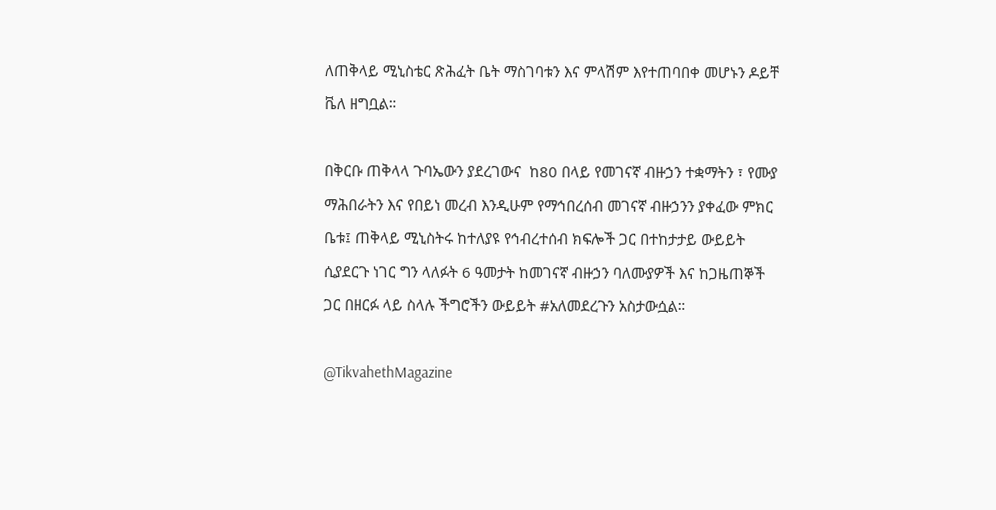ለጠቅላይ ሚኒስቴር ጽሕፈት ቤት ማስገባቱን እና ምላሽም እየተጠባበቀ መሆኑን ዶይቸ ቬለ ዘግቧል።

በቅርቡ ጠቅላላ ጉባኤውን ያደረገውና  ከ80 በላይ የመገናኛ ብዙኃን ተቋማትን ፣ የሙያ ማሕበራትን እና የበይነ መረብ እንዲሁም የማኅበረሰብ መገናኛ ብዙኃንን ያቀፈው ምክር ቤቱ፤ ጠቅላይ ሚኒስትሩ ከተለያዩ የኅብረተሰብ ክፍሎች ጋር በተከታታይ ውይይት ሲያደርጉ ነገር ግን ላለፉት 6 ዓመታት ከመገናኛ ብዙኃን ባለሙያዎች እና ከጋዜጠኞች ጋር በዘርፉ ላይ ስላሉ ችግሮችን ውይይት #አለመደረጉን አስታውሷል።

@TikvahethMagazine